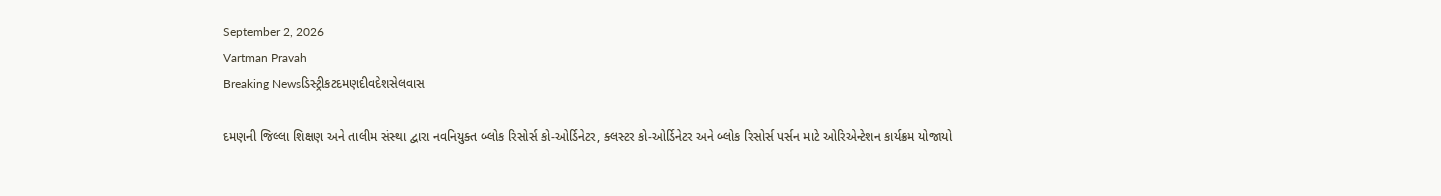September 2, 2026
Vartman Pravah
Breaking Newsડિસ્ટ્રીકટદમણદીવદેશસેલવાસ

દમણની જિલ્લા શિક્ષણ અને તાલીમ સંસ્‍થા દ્વારા નવનિયુક્‍ત બ્‍લોક રિસોર્સ કો-ઓર્ડિનેટર, ક્‍લસ્‍ટર કો-ઓર્ડિનેટર અને બ્‍લોક રિસોર્સ પર્સન માટે ઓરિએન્‍ટેશન કાર્યક્રમ યોજાયો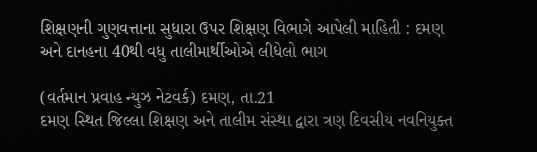શિક્ષણની ગુણવત્તાના સુધારા ઉપર શિક્ષણ વિભાગે આપેલી માહિતી : દમણ અને દાનહના 40થી વધુ તાલીમાર્થીઓએ લીધેલો ભાગ

(વર્તમાન પ્રવાહ ન્‍યુઝ નેટવર્ક) દમણ, તા.21
દમણ સ્‍થિત જિલ્લા શિક્ષણ અને તાલીમ સંસ્‍થા દ્વારા ત્રણ દિવસીય નવનિયુક્‍ત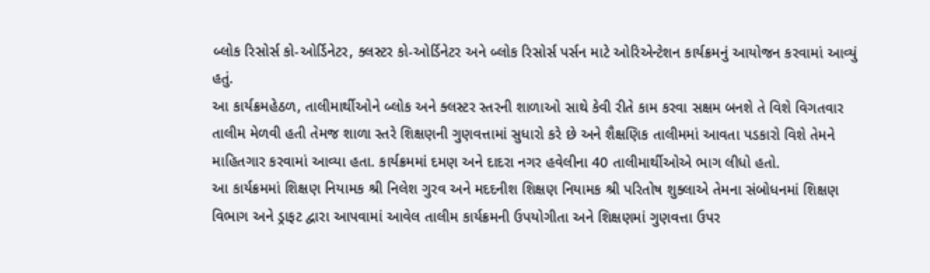બ્‍લોક રિસોર્સ કો-ઓર્ડિનેટર, ક્‍લસ્‍ટર કો-ઓર્ડિનેટર અને બ્‍લોક રિસોર્સ પર્સન માટે ઓરિએન્‍ટેશન કાર્યક્રમનું આયોજન કરવામાં આવ્‍યું હતું.
આ કાર્યક્રમહેઠળ, તાલીમાર્થીઓને બ્‍લોક અને ક્‍લસ્‍ટર સ્‍તરની શાળાઓ સાથે કેવી રીતે કામ કરવા સક્ષમ બનશે તે વિશે વિગતવાર તાલીમ મેળવી હતી તેમજ શાળા સ્‍તરે શિક્ષણની ગુણવત્તામાં સુધારો કરે છે અને શૈક્ષણિક તાલીમમાં આવતા પડકારો વિશે તેમને માહિતગાર કરવામાં આવ્‍યા હતા. કાર્યક્રમમાં દમણ અને દાદરા નગર હવેલીના 40 તાલીમાર્થીઓએ ભાગ લીધો હતો.
આ કાર્યક્રમમાં શિક્ષણ નિયામક શ્રી નિલેશ ગુરવ અને મદદનીશ શિક્ષણ નિયામક શ્રી પરિતોષ શુક્‍લાએ તેમના સંબોધનમાં શિક્ષણ વિભાગ અને ડ્રાફટ દ્વારા આપવામાં આવેલ તાલીમ કાર્યક્રમની ઉપયોગીતા અને શિક્ષણમાં ગુણવત્તા ઉપર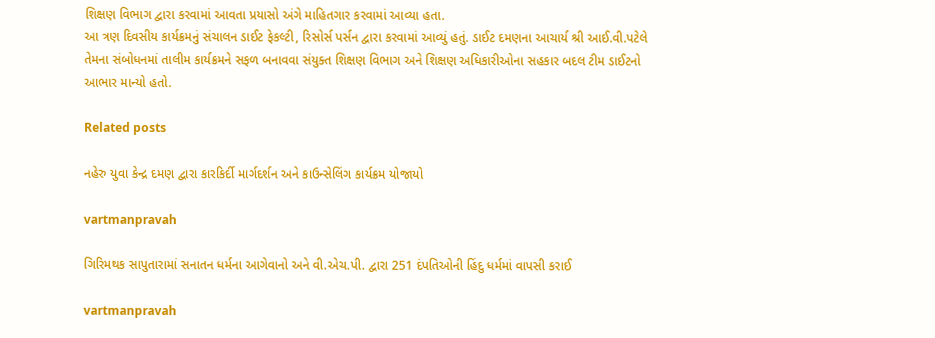શિક્ષણ વિભાગ દ્વારા કરવામાં આવતા પ્રયાસો અંગે માહિતગાર કરવામાં આવ્‍યા હતા.
આ ત્રણ દિવસીય કાર્યક્રમનું સંચાલન ડાઈટ ફેકલ્‍ટી, રિસોર્સ પર્સન દ્વારા કરવામાં આવ્‍યું હતું. ડાઈટ દમણના આચાર્ય શ્રી આઈ.વી.પટેલે તેમના સંબોધનમાં તાલીમ કાર્યક્રમને સફળ બનાવવા સંયુક્‍ત શિક્ષણ વિભાગ અને શિક્ષણ અધિકારીઓના સહકાર બદલ ટીમ ડાઈટનો આભાર માન્‍યો હતો.

Related posts

નહેરુ યુવા કેન્‍દ્ર દમણ દ્વારા કારકિર્દી માર્ગદર્શન અને કાઉન્‍સેલિંગ કાર્યક્રમ યોજાયો

vartmanpravah

ગિરિમથક સાપુતારામાં સનાતન ધર્મના આગેવાનો અને વી.એચ.પી. દ્વારા 251 દંપતિઓની હિંદુ ધર્મમાં વાપસી કરાઈ

vartmanpravah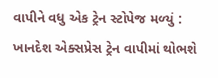વાપીને વધુ એક ટ્રેન સ્‍ટોપેજ મળ્‍યું : ખાનદેશ એક્‍સપ્રેસ ટ્રેન વાપીમાં થોભશે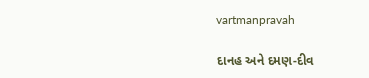vartmanpravah

દાનહ અને દમણ-દીવ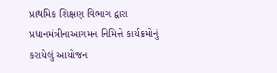પ્રાથમિક શિક્ષણ વિભાગ દ્વારા પ્રધાનમંત્રીનાઆગમન નિમિત્તે કાર્યક્રમોનું કરાયેલું આયોજન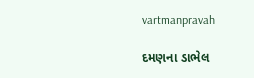vartmanpravah

દમણના ડાભેલ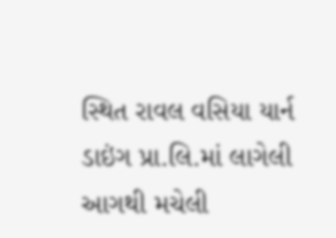સ્થિત રાવલ વસિયા યાર્ન ડાઇંગ પ્રા.લિ.માં લાગેલી આગથી મચેલી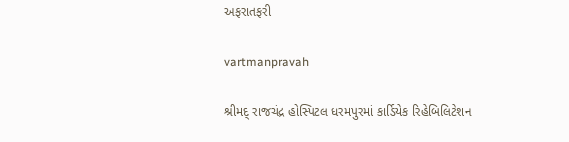અફરાતફરી

vartmanpravah

શ્રીમદ્‌ રાજચંદ્ર હોસ્‍પિટલ ધરમપુરમાં કાર્ડિયેક રિહેબિલિટેશન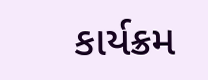કાર્યક્રમ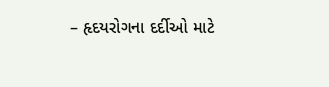– હૃદયરોગના દર્દીઓ માટે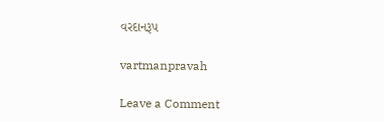વરદાનરૂપ

vartmanpravah

Leave a Comment